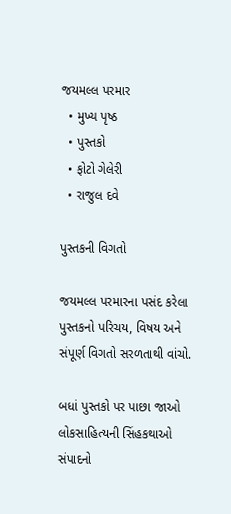જયમલ્લ પરમાર
  • મુખ્ય પૃષ્ઠ
  • પુસ્તકો
  • ફોટો ગેલેરી
  • રાજુલ દવે

પુસ્તકની વિગતો

જયમલ્લ પરમારના પસંદ કરેલા પુસ્તકનો પરિચય, વિષય અને સંપૂર્ણ વિગતો સરળતાથી વાંચો.

બધાં પુસ્તકો પર પાછા જાઓ
લોકસાહિત્યની સિંહકથાઓ
સંપાદનો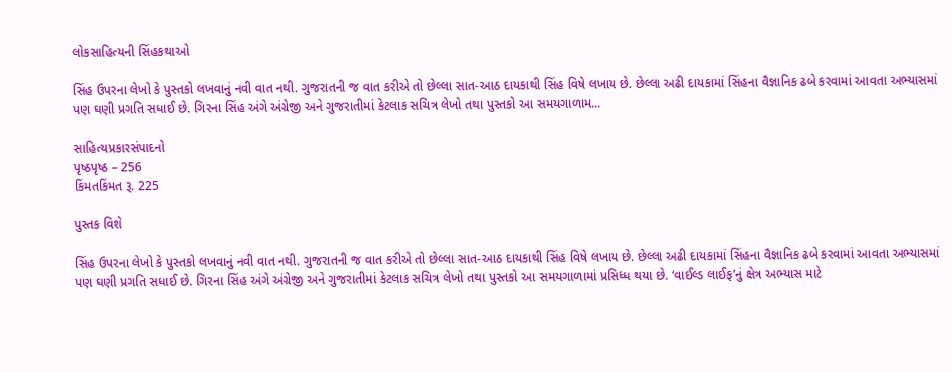લોકસાહિત્યની સિંહકથાઓ

સિંહ ઉપરના લેખો કે પુસ્તકો લખવાનું નવી વાત નથી. ગુજરાતની જ વાત કરીએ તો છેલ્લા સાત-આઠ દાયકાથી સિંહ વિષે લખાય છે. છેલ્લા અઢી દાયકામાં સિંહના વૈજ્ઞાનિક ઢબે કરવામાં આવતા અભ્યાસમાં પણ ઘણી પ્રગતિ સધાઈ છે. ગિરના સિંહ અંગે અંગ્રેજી અને ગુજરાતીમાં કેટલાક સચિત્ર લેખો તથા પુસ્તકો આ સમયગાળામ...

સાહિત્યપ્રકારસંપાદનો
પૃષ્ઠપૃષ્ઠ – 256
કિંમતકિંમત રૂ. 225

પુસ્તક વિશે

સિંહ ઉપરના લેખો કે પુસ્તકો લખવાનું નવી વાત નથી. ગુજરાતની જ વાત કરીએ તો છેલ્લા સાત-આઠ દાયકાથી સિંહ વિષે લખાય છે. છેલ્લા અઢી દાયકામાં સિંહના વૈજ્ઞાનિક ઢબે કરવામાં આવતા અભ્યાસમાં પણ ઘણી પ્રગતિ સધાઈ છે. ગિરના સિંહ અંગે અંગ્રેજી અને ગુજરાતીમાં કેટલાક સચિત્ર લેખો તથા પુસ્તકો આ સમયગાળામાં પ્રસિધ્ધ થયા છે. ‘વાઈલ્ડ લાઈફ’નું ક્ષેત્ર અભ્યાસ માટે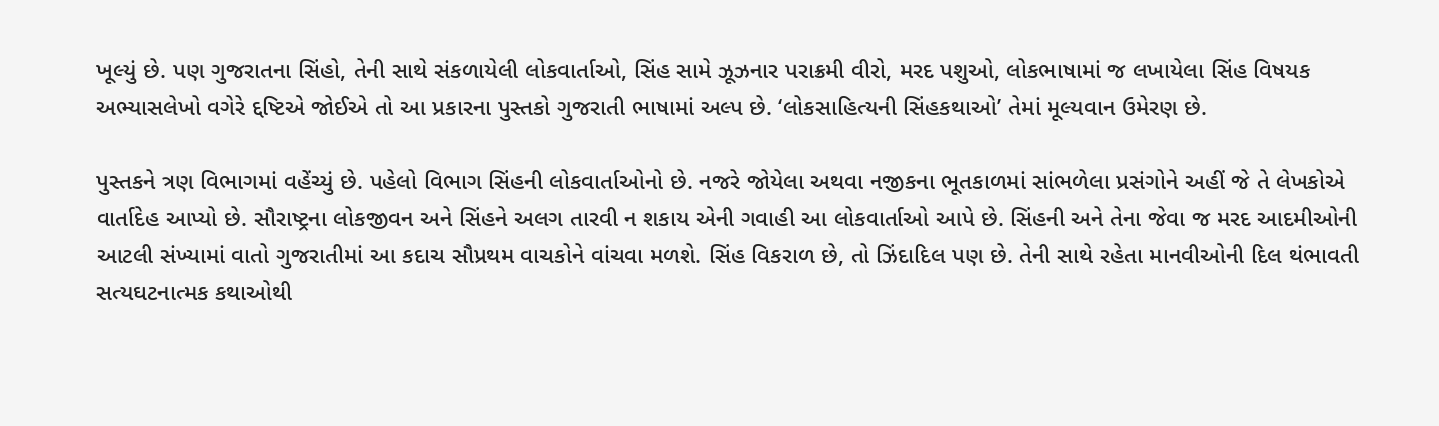ખૂલ્યું છે. પણ ગુજરાતના સિંહો, તેની સાથે સંકળાયેલી લોકવાર્તાઓ, સિંહ સામે ઝૂઝનાર પરાક્રમી વીરો, મરદ પશુઓ, લોકભાષામાં જ લખાયેલા સિંહ વિષયક અભ્યાસલેખો વગેરે દ્દષ્ટિએ જોઈએ તો આ પ્રકારના પુસ્તકો ગુજરાતી ભાષામાં અલ્પ છે. ‘લોકસાહિત્યની સિંહકથાઓ’ તેમાં મૂલ્યવાન ઉમેરણ છે.

પુસ્તકને ત્રણ વિભાગમાં વહેંચ્યું છે. પહેલો વિભાગ સિંહની લોકવાર્તાઓનો છે. નજરે જોયેલા અથવા નજીકના ભૂતકાળમાં સાંભળેલા પ્રસંગોને અહીં જે તે લેખકોએ વાર્તાદેહ આપ્યો છે. સૌરાષ્ટ્રના લોકજીવન અને સિંહને અલગ તારવી ન શકાય એની ગવાહી આ લોકવાર્તાઓ આપે છે. સિંહની અને તેના જેવા જ મરદ આદમીઓની આટલી સંખ્યામાં વાતો ગુજરાતીમાં આ કદાચ સૌપ્રથમ વાચકોને વાંચવા મળશે. સિંહ વિકરાળ છે, તો ઝિંદાદિલ પણ છે. તેની સાથે રહેતા માનવીઓની દિલ થંભાવતી સત્યઘટનાત્મક કથાઓથી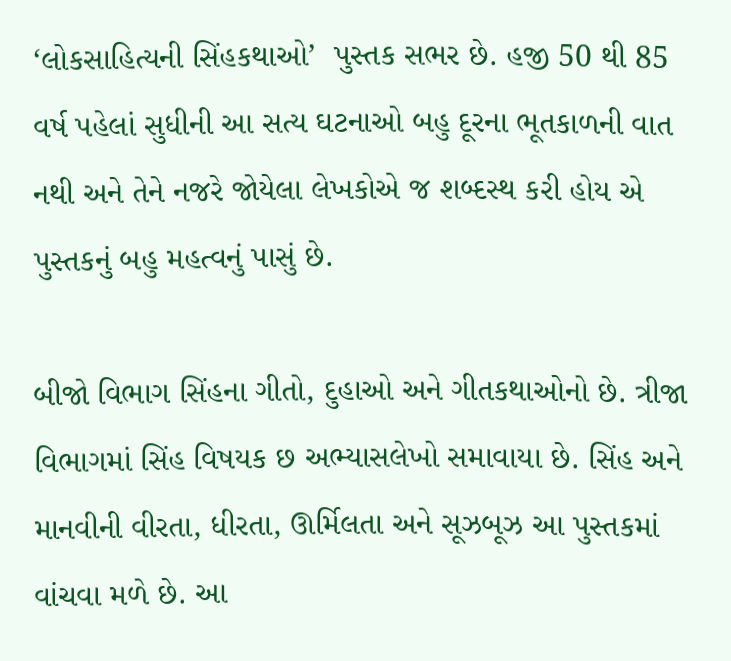‘લોકસાહિત્યની સિંહકથાઓ’  પુસ્તક સભર છે. હજી 50 થી 85 વર્ષ પહેલાં સુધીની આ સત્ય ઘટનાઓ બહુ દૂરના ભૂતકાળની વાત નથી અને તેને નજરે જોયેલા લેખકોએ જ શબ્દસ્થ કરી હોય એ પુસ્તકનું બહુ મહત્વનું પાસું છે.

બીજો વિભાગ સિંહના ગીતો, દુહાઓ અને ગીતકથાઓનો છે. ત્રીજા વિભાગમાં સિંહ વિષયક છ અભ્યાસલેખો સમાવાયા છે. સિંહ અને માનવીની વીરતા, ધીરતા, ઊર્મિલતા અને સૂઝબૂઝ આ પુસ્તકમાં વાંચવા મળે છે. આ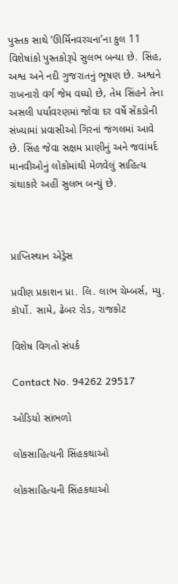પુસ્તક સાથે ‘ઊર્મિનવરચના’ના કુલ 11 વિશેષાંકો પુસ્તકોરૂપે સુલભ બન્યા છે. સિંહ, અશ્વ અને નદી ગુજરાતનું ભૂષણ છે. અશ્વને રાખનારો વર્ગ જેમ વધ્યો છે, તેમ સિંહને તેના અસલી પર્યાવરણમાં જોવા દર વર્ષે સેંકડોની સંખ્યામાં પ્રવાસીઓ ગિરનાં જંગલમાં આવે છે. સિંહ જેવા સક્ષમ પ્રાણીનું અને જવાંમર્દ માનવીઓનું લોકોમાંથી મેળવેલું સાહિત્ય ગ્રંથાકારે અહીં સુલભ બન્યું છે.



પ્રાપ્તિસ્થાન એડ્રેસ

પ્રવીણ પ્રકાશન પ્રા. લિ. લાભ ચેમ્બર્સ, મ્યુ. કૉર્પો. સામે, ઢેબર રોડ, રાજકોટ

વિશેષ વિગતો સંપર્ક

Contact No. 94262 29517

ઓડિયો સાંભળો

લોકસાહિત્યની સિંહકથાઓ

લોકસાહિત્યની સિંહકથાઓ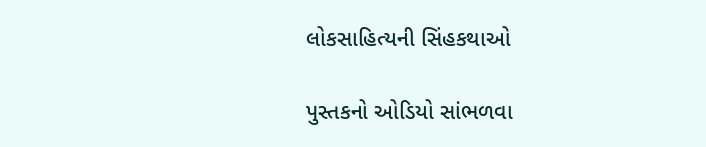લોકસાહિત્યની સિંહકથાઓ

પુસ્તકનો ઓડિયો સાંભળવા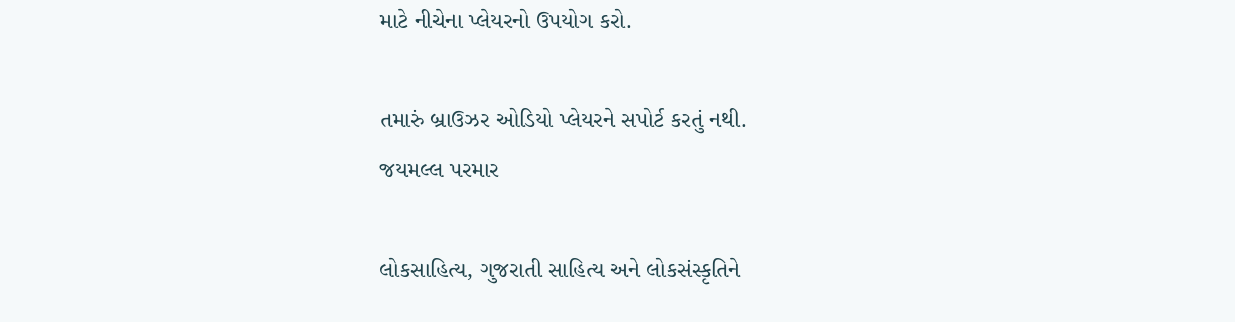માટે નીચેના પ્લેયરનો ઉપયોગ કરો.

તમારું બ્રાઉઝર ઓડિયો પ્લેયરને સપોર્ટ કરતું નથી.
જયમલ્લ પરમાર

લોકસાહિત્ય, ગુજરાતી સાહિત્ય અને લોકસંસ્કૃતિને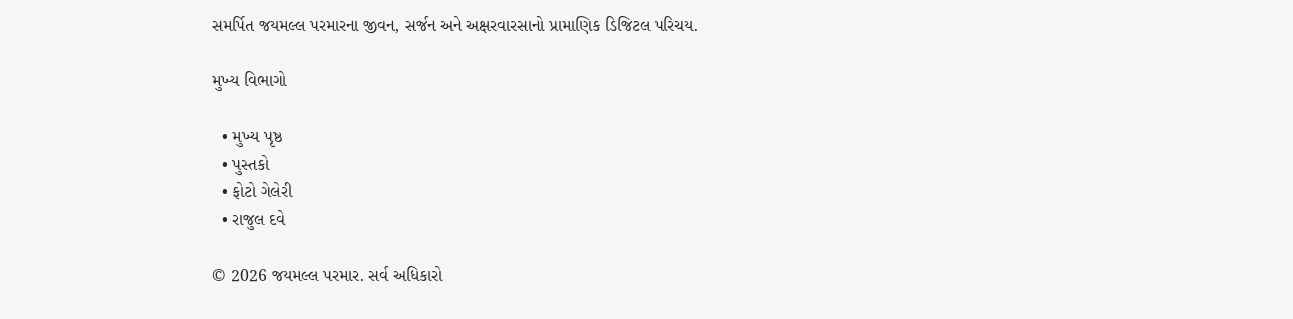સમર્પિત જયમલ્લ પરમારના જીવન, સર્જન અને અક્ષરવારસાનો પ્રામાણિક ડિજિટલ પરિચય.

મુખ્ય વિભાગો

  • મુખ્ય પૃષ્ઠ
  • પુસ્તકો
  • ફોટો ગેલેરી
  • રાજુલ દવે

© 2026 જયમલ્લ પરમાર. સર્વ અધિકારો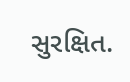સુરક્ષિત.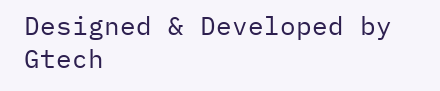Designed & Developed by Gtech